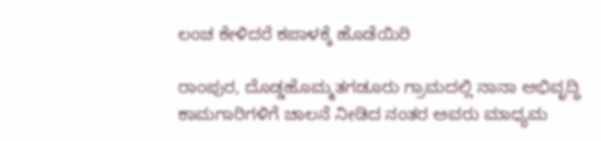ಲಂಚ ಕೇಳಿದರೆ ಕಪಾಳಕ್ಕೆ ಹೊಡೆಯಿರಿ

ರಾಂಪುರ, ದೊಡ್ಡಹೊಮ್ಮತಗಡೂರು ಗ್ರಾಮದಲ್ಲಿ ನಾನಾ ಅಭಿವೃದ್ಧಿ ಕಾಮಗಾರಿಗಳಿಗೆ ಚಾಲನೆ ನೀಡಿದ ನಂತರ ಅವರು ಮಾಧ್ಯಮ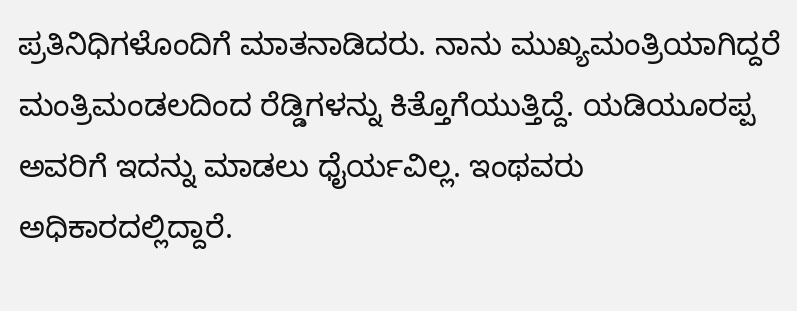ಪ್ರತಿನಿಧಿಗಳೊಂದಿಗೆ ಮಾತನಾಡಿದರು. ನಾನು ಮುಖ್ಯಮಂತ್ರಿಯಾಗಿದ್ದರೆ ಮಂತ್ರಿಮಂಡಲದಿಂದ ರೆಡ್ಡಿಗಳನ್ನು ಕಿತ್ತೊಗೆಯುತ್ತಿದ್ದೆ. ಯಡಿಯೂರಪ್ಪ ಅವರಿಗೆ ಇದನ್ನು ಮಾಡಲು ಧೈರ್ಯವಿಲ್ಲ. ಇಂಥವರು ಅಧಿಕಾರದಲ್ಲಿದ್ದಾರೆ.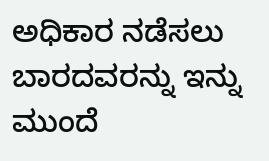ಅಧಿಕಾರ ನಡೆಸಲು ಬಾರದವರನ್ನು ಇನ್ನು ಮುಂದೆ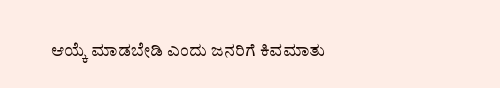ಆಯ್ಕೆ ಮಾಡಬೇಡಿ ಎಂದು ಜನರಿಗೆ ಕಿವಮಾತು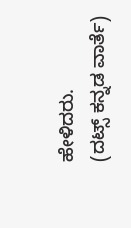ಹೇಳಿದರು.
(ದಟ್ಸ್ ಕನ್ನಡ ವಾರ್ತೆ)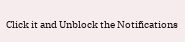Click it and Unblock the Notifications